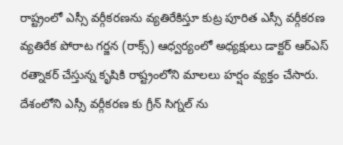రాష్ట్రంలో ఎస్సీ వర్గీకరణను వ్యతిరేకిస్తూ కుట్ర పూరిత ఎస్సీ వర్గీకరణ వ్యతిరేక పోరాట గర్జన (రాక్స్) ఆధ్వర్యంలో అధ్యక్షులు డాక్టర్ ఆర్ఎస్ రత్నాకర్ చేస్తున్న కృషికి రాష్ట్రంలోని మాలలు హర్షం వ్యక్తం చేసారు. దేశంలోని ఎస్సీ వర్గీకరణ కు గ్రీన్ సిగ్నల్ ను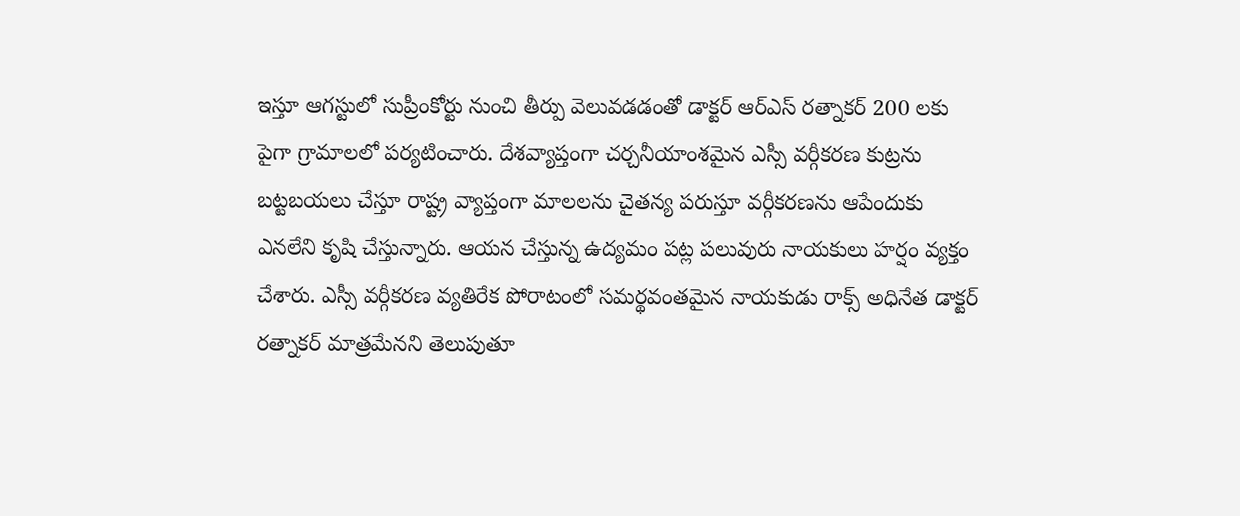ఇస్తూ ఆగస్టులో సుప్రీంకోర్టు నుంచి తీర్పు వెలువడడంతో డాక్టర్ ఆర్ఎస్ రత్నాకర్ 200 లకు పైగా గ్రామాలలో పర్యటించారు. దేశవ్యాప్తంగా చర్చనీయాంశమైన ఎస్సీ వర్గీకరణ కుట్రను బట్టబయలు చేస్తూ రాష్ట్ర వ్యాప్తంగా మాలలను చైతన్య పరుస్తూ వర్గీకరణను ఆపేందుకు ఎనలేని కృషి చేస్తున్నారు. ఆయన చేస్తున్న ఉద్యమం పట్ల పలువురు నాయకులు హర్షం వ్యక్తం చేశారు. ఎస్సీ వర్గీకరణ వ్యతిరేక పోరాటంలో సమర్థవంతమైన నాయకుడు రాక్స్ అధినేత డాక్టర్ రత్నాకర్ మాత్రమేనని తెలుపుతూ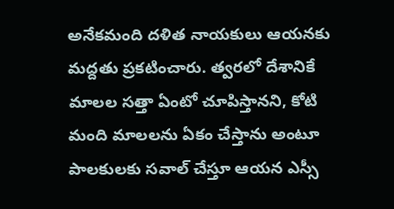అనేకమంది దళిత నాయకులు ఆయనకు మద్దతు ప్రకటించారు. త్వరలో దేశానికే మాలల సత్తా ఏంటో చూపిస్తానని, కోటి మంది మాలలను ఏకం చేస్తాను అంటూ పాలకులకు సవాల్ చేస్తూ ఆయన ఎస్సీ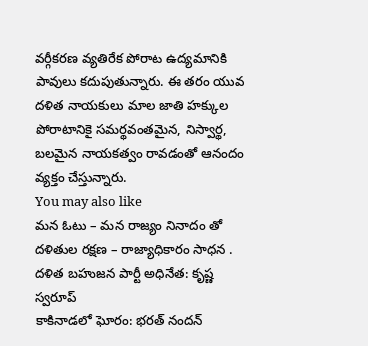వర్గీకరణ వ్యతిరేక పోరాట ఉద్యమానికి పావులు కదుపుతున్నారు. ఈ తరం యువ దళిత నాయకులు మాల జాతి హక్కుల పోరాటానికై సమర్థవంతమైన, నిస్వార్థ, బలమైన నాయకత్వం రావడంతో ఆనందం వ్యక్తం చేస్తున్నారు.
You may also like
మన ఓటు – మన రాజ్యం నినాదం తో దళితుల రక్షణ – రాజ్యాధికారం సాధన . దళిత బహుజన పార్టీ అధినేత: కృష్ణ స్వరూప్
కాకినాడలో ఘోరం: భరత్ నందన్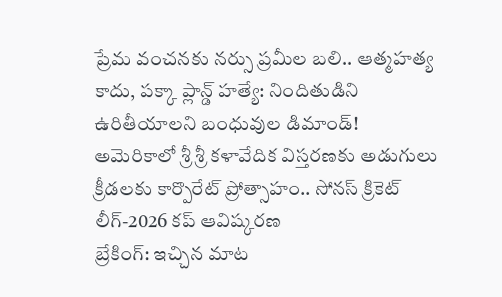ప్రేమ వంచనకు నర్సు ప్రమీల బలి.. ఆత్మహత్య కాదు, పక్కా ప్లాన్డ్ హత్యే: నిందితుడిని ఉరితీయాలని బంధువుల డిమాండ్!
అమెరికాలో శ్రీ శ్రీ కళావేదిక విస్తరణకు అడుగులు
క్రీడలకు కార్పొరేట్ ప్రోత్సాహం.. సోనస్ క్రికెట్ లీగ్-2026 కప్ ఆవిష్కరణ
బ్రేకింగ్: ఇచ్చిన మాట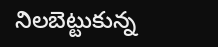నిలబెట్టుకున్న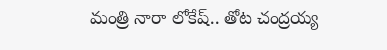మంత్రి నారా లోకేష్.. తోట చంద్రయ్య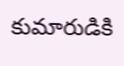కుమారుడికి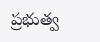ప్రభుత్వ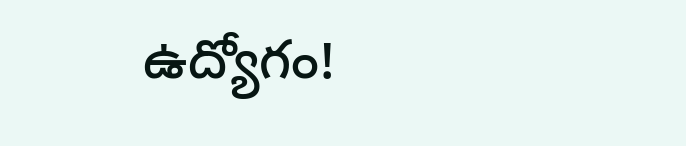ఉద్యోగం!